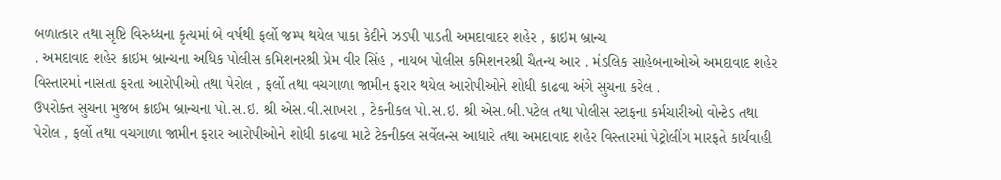બળાત્કાર તથા સૃષ્ટિ વિરુધ્ધના કૃત્યમાં બે વર્ષથી ફર્લો જમ્પ થયેલ પાકા કેદીને ઝડપી પાડતી અમદાવાદર શહેર , ક્રાઇમ બ્રાન્ચ
. અમદાવાદ શહેર ક્રાઇમ બ્રાન્ચના અધિક પોલીસ કમિશનરશ્રી પ્રેમ વીર સિંહ , નાયબ પોલીસ કમિશનરશ્રી ચૈતન્ય આર . મંડલિક સાહેબનાઓએ અમદાવાદ શહેર વિસ્તારમાં નાસતા ફરતા આરોપીઓ તથા પેરોલ , ફર્લો તથા વચગાળા જામીન ફરાર થયેલ આરોપીઓને શોધી કાઢવા અંગે સુચના કરેલ .
ઉપરોક્ત સુચના મુજબ ક્રાઈમ બ્રાન્ચના પો.સ.ઇ. શ્રી એસ.વી.સાખરા , ટેકનીકલ પો.સ.ઇ. શ્રી એસ.બી.પટેલ તથા પોલીસ સ્ટાફના કર્મચારીઓ વોન્ટેડ તથા પેરોલ , ફર્લો તથા વચગાળા જામીન ફરાર આરોપીઓને શોધી કાઢવા માટે ટેકનીક્લ સર્વેલન્સ આધારે તથા અમદાવાદ શહેર વિસ્તારમાં પેટ્રોલીંગ મારફતે કાર્યવાહી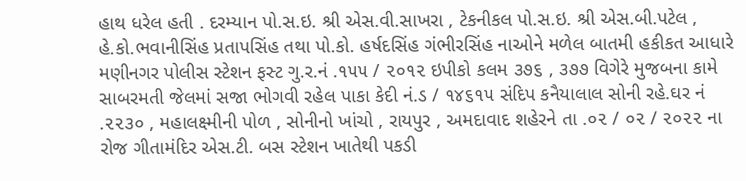હાથ ધરેલ હતી . દરમ્યાન પો.સ.ઇ. શ્રી એસ.વી.સાખરા , ટેકનીકલ પો.સ.ઇ. શ્રી એસ.બી.પટેલ , હે.કો.ભવાનીસિંહ પ્રતાપસિંહ તથા પો.કો. હર્ષદસિંહ ગંભીરસિંહ નાઓને મળેલ બાતમી હકીકત આધારે મણીનગર પોલીસ સ્ટેશન ફસ્ટ ગુ.ર.નં .૧૫૫ / ૨૦૧૨ ઇપીકો કલમ ૩૭૬ , ૩૭૭ વિગેરે મુજબના કામે સાબરમતી જેલમાં સજા ભોગવી રહેલ પાકા કેદી નં.ડ / ૧૪૬૧૫ સંદિપ કનૈયાલાલ સોની રહે.ઘર નં .૨૨૩૦ , મહાલક્ષ્મીની પોળ , સોનીનો ખાંચો , રાયપુર , અમદાવાદ શહેરને તા .૦૨ / ૦૨ / ૨૦૨૨ ના રોજ ગીતામંદિર એસ.ટી. બસ સ્ટેશન ખાતેથી પકડી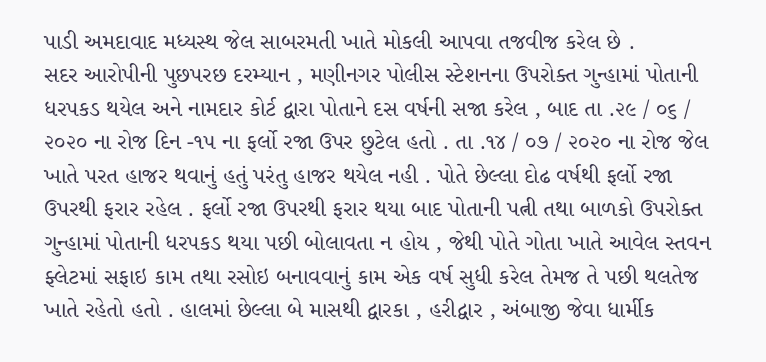પાડી અમદાવાદ મધ્યસ્થ જેલ સાબરમતી ખાતે મોકલી આપવા તજવીજ કરેલ છે .
સદર આરોપીની પુછપરછ દરમ્યાન , મણીનગર પોલીસ સ્ટેશનના ઉપરોક્ત ગુન્હામાં પોતાની ધરપકડ થયેલ અને નામદાર કોર્ટ દ્વારા પોતાને દસ વર્ષની સજા કરેલ , બાદ તા .૨૯ / ૦૬ / ૨૦૨૦ ના રોજ દિન -૧૫ ના ફર્લો રજા ઉપર છુટેલ હતો . તા .૧૪ / ૦૭ / ૨૦૨૦ ના રોજ જેલ ખાતે પરત હાજર થવાનું હતું પરંતુ હાજર થયેલ નહી . પોતે છેલ્લા દોઢ વર્ષથી ફર્લો રજા ઉપરથી ફરાર રહેલ . ફર્લો રજા ઉપરથી ફરાર થયા બાદ પોતાની પત્ની તથા બાળકો ઉપરોક્ત ગુન્હામાં પોતાની ધરપકડ થયા પછી બોલાવતા ન હોય , જેથી પોતે ગોતા ખાતે આવેલ સ્તવન ફ્લેટમાં સફાઇ કામ તથા રસોઇ બનાવવાનું કામ એક વર્ષ સુધી કરેલ તેમજ તે પછી થલતેજ ખાતે રહેતો હતો . હાલમાં છેલ્લા બે માસથી દ્વારકા , હરીદ્વાર , અંબાજી જેવા ધાર્મીક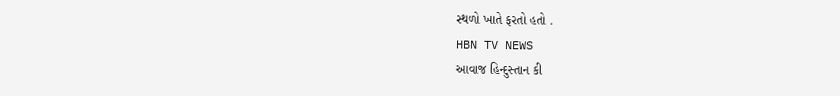સ્થળો ખાતે ફરતો હતો .
HBN TV NEWS
આવાજ હિન્દુસ્તાન કી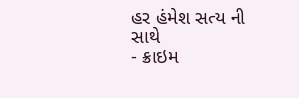હર હંમેશ સત્ય ની સાથે
- ક્રાઇમ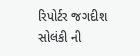રિપોર્ટર જગદીશ સોલંકી ની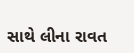સાથે લીના રાવત